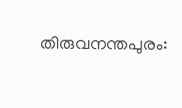തിരുവനന്തപുരം: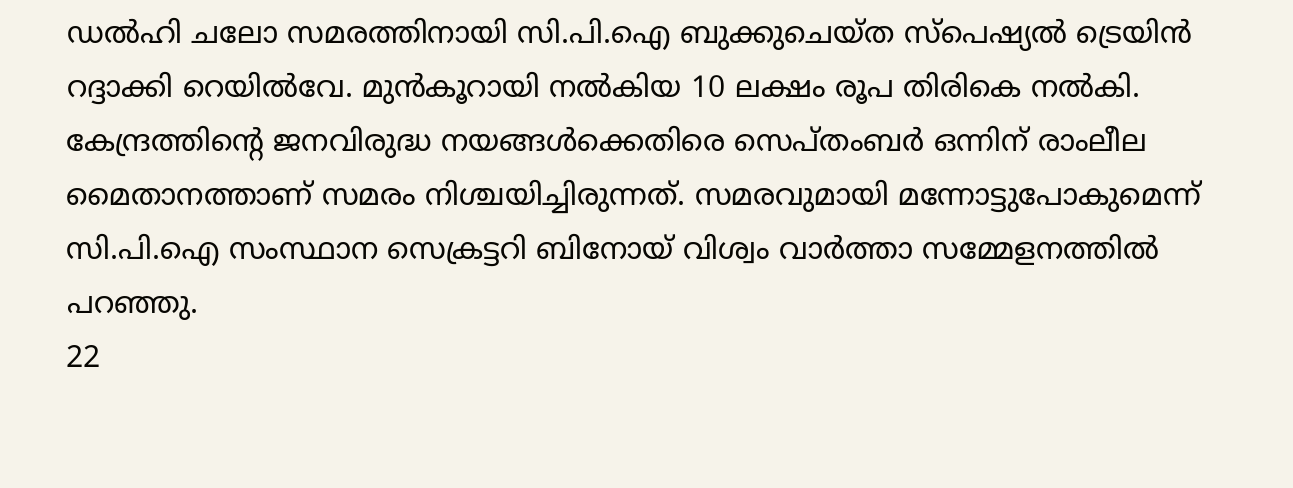ഡൽഹി ചലോ സമരത്തിനായി സി.പി.ഐ ബുക്കുചെയ്ത സ്പെഷ്യൽ ട്രെയിൻ റദ്ദാക്കി റെയിൽവേ. മുൻകൂറായി നൽകിയ 10 ലക്ഷം രൂപ തിരികെ നൽകി. കേന്ദ്രത്തിന്റെ ജനവിരുദ്ധ നയങ്ങൾക്കെതിരെ സെപ്തംബർ ഒന്നിന് രാംലീല മൈതാനത്താണ് സമരം നിശ്ചയിച്ചിരുന്നത്. സമരവുമായി മന്നോട്ടുപോകുമെന്ന് സി.പി.ഐ സംസ്ഥാന സെക്രട്ടറി ബിനോയ് വിശ്വം വാർത്താ സമ്മേളനത്തിൽ പറഞ്ഞു.
22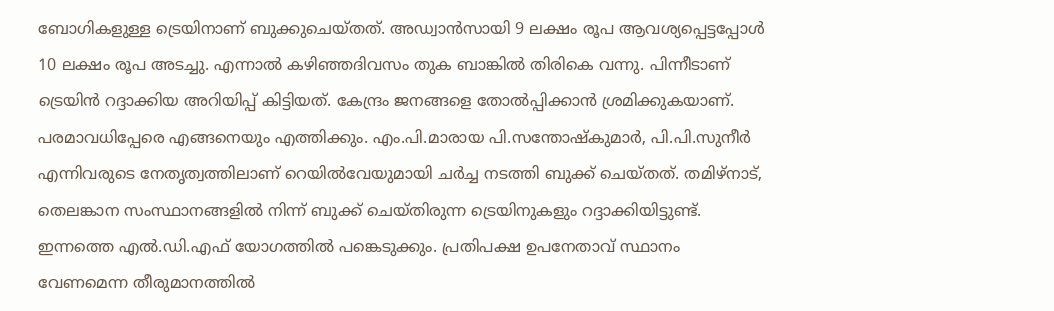ബോഗികളുള്ള ട്രെയിനാണ് ബുക്കുചെയ്തത്. അഡ്വാൻസായി 9 ലക്ഷം രൂപ ആവശ്യപ്പെട്ടപ്പോൾ 10 ലക്ഷം രൂപ അടച്ചു. എന്നാൽ കഴിഞ്ഞദിവസം തുക ബാങ്കിൽ തിരികെ വന്നു. പിന്നീടാണ് ട്രെയിൻ റദ്ദാക്കിയ അറിയിപ്പ് കിട്ടിയത്. കേന്ദ്രം ജനങ്ങളെ തോൽപ്പിക്കാൻ ശ്രമിക്കുകയാണ്. പരമാവധിപ്പേരെ എങ്ങനെയും എത്തിക്കും. എം.പി.മാരായ പി.സന്തോഷ്കുമാർ, പി.പി.സുനീർ എന്നിവരുടെ നേതൃത്വത്തിലാണ് റെയിൽവേയുമായി ചർച്ച നടത്തി ബുക്ക് ചെയ്തത്. തമിഴ്നാട്, തെലങ്കാന സംസ്ഥാനങ്ങളിൽ നിന്ന് ബുക്ക് ചെയ്തിരുന്ന ട്രെയിനുകളും റദ്ദാക്കിയിട്ടുണ്ട്.
ഇന്നത്തെ എൽ.ഡി.എഫ് യോഗത്തിൽ പങ്കെടുക്കും. പ്രതിപക്ഷ ഉപനേതാവ് സ്ഥാനം വേണമെന്ന തീരുമാനത്തിൽ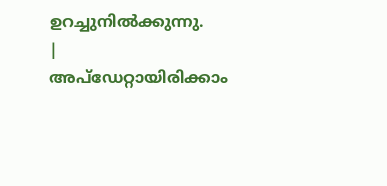ഉറച്ചുനിൽക്കുന്നു.
|
അപ്ഡേറ്റായിരിക്കാം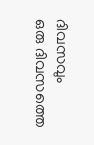ദിവസവും
ഒരു ദിവസത്തെ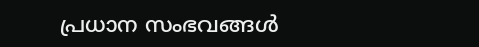പ്രധാന സംഭവങ്ങൾ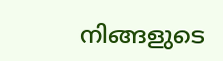നിങ്ങളുടെ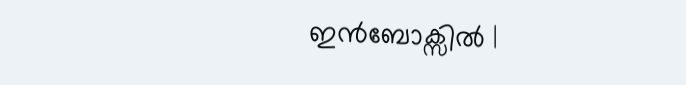ഇൻബോക്സിൽ |